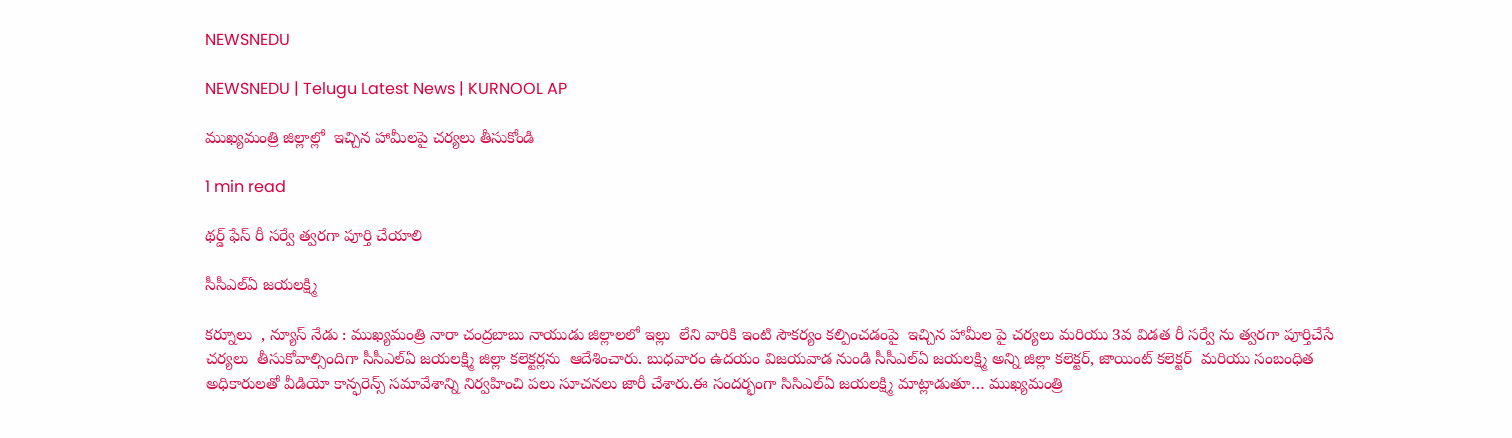NEWSNEDU

NEWSNEDU | Telugu Latest News | KURNOOL AP

ముఖ్యమంత్రి జిల్లాల్లో  ఇచ్చిన హామీలపై చర్యలు తీసుకోండి

1 min read

థర్డ్ ఫేస్ రీ సర్వే త్వరగా పూర్తి చేయాలి

సీసీఎల్ఏ జయలక్ష్మి

కర్నూలు  , న్యూస్ నేడు : ముఖ్యమంత్రి నారా చంద్రబాబు నాయుడు జిల్లాలలో ఇల్లు  లేని వారికి ఇంటి సౌకర్యం కల్పించడంపై  ఇచ్చిన హామీల పై చర్యలు మరియు 3వ విడత రీ సర్వే ను త్వరగా పూర్తిచేసే చర్యలు  తీసుకోవాల్సిందిగా సీసీఎల్ఏ జయలక్ష్మి జిల్లా కలెక్టర్లను  ఆదేశించారు. బుధవారం ఉదయం విజయవాడ నుండి సీసీఎల్ఏ జయలక్ష్మి అన్ని జిల్లా కలెక్టర్, జాయింట్ కలెక్టర్  మరియు సంబంధిత అధికారులతో వీడియో కాన్ఫరెన్స్ సమావేశాన్ని నిర్వహించి పలు సూచనలు జారీ చేశారు.ఈ సందర్భంగా సిసిఎల్ఏ జయలక్ష్మి మాట్లాడుతూ… ముఖ్యమంత్రి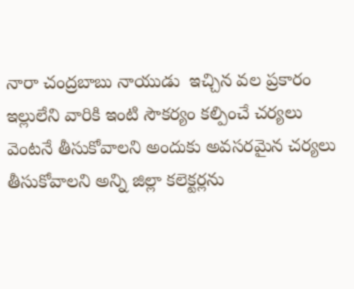నారా చంద్రబాబు నాయుడు  ఇచ్చిన వల ప్రకారం ఇల్లులేని వారికి ఇంటి సౌకర్యం కల్పించే చర్యలు వెంటనే తీసుకోవాలని అందుకు అవసరమైన చర్యలు తీసుకోవాలని అన్ని జిల్లా కలెక్టర్లను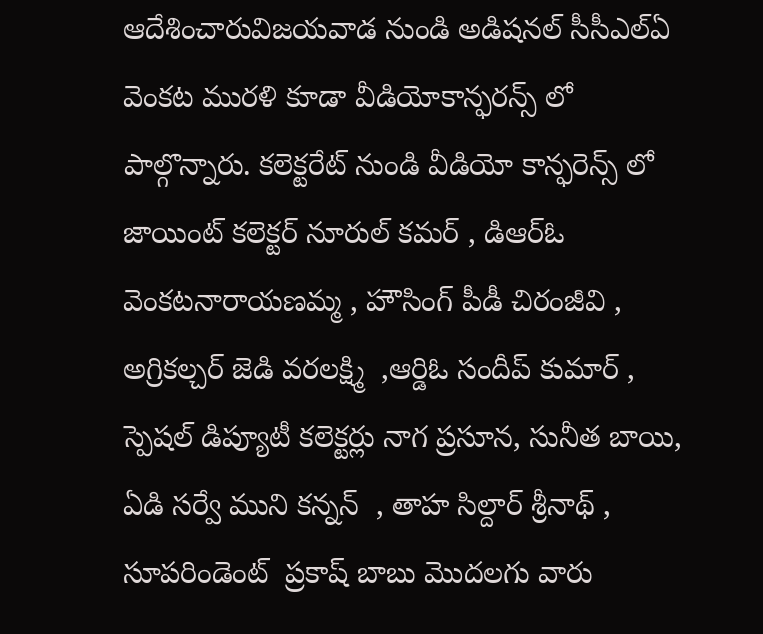ఆదేశించారువిజయవాడ నుండి అడిషనల్ సీసీఎల్ఏ వెంకట మురళి కూడా వీడియోకాన్ఫరన్స్ లో పాల్గొన్నారు. కలెక్టరేట్ నుండి వీడియో కాన్ఫరెన్స్ లో జాయింట్ కలెక్టర్ నూరుల్ కమర్ , డిఆర్ఓ వెంకటనారాయణమ్మ , హౌసింగ్ పీడీ చిరంజీవి , అగ్రికల్చర్ జెడి వరలక్ష్మి  ,ఆర్డిఓ సందీప్ కుమార్ , స్పెషల్ డిప్యూటీ కలెక్టర్లు నాగ ప్రసూన, సునీత బాయి, ఏడి సర్వే ముని కన్నన్  , తాహ సిల్దార్ శ్రీనాథ్ , సూపరిండెంట్  ప్రకాష్ బాబు మొదలగు వారు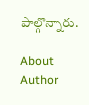పాల్గొన్నారు.

About Author